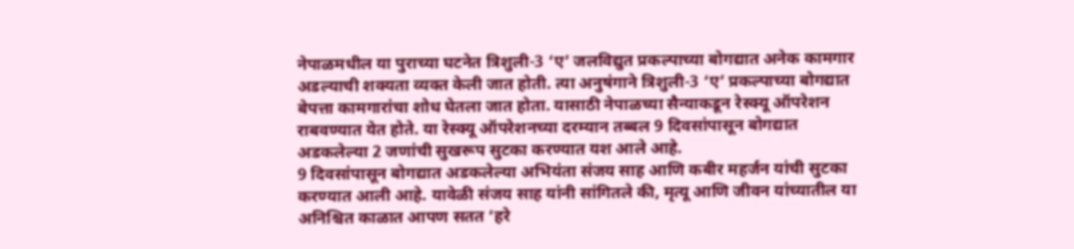नेपाळमधील या पुराच्या घटनेत त्रिशुली-3 ‘ए’ जलविद्युत प्रकल्पाच्या बोगद्यात अनेक कामगार अडल्याची शक्यता व्यक्त केली जात होती. त्या अनुषंगाने त्रिशुली-3 ‘ए’ प्रकल्पाच्या बोगद्यात बेपत्ता कामगारांचा शोध घेतला जात होता. यासाठी नेपाळच्या सैन्याकडून रेस्क्यू ऑपरेशन राबवण्यात येत होते. या रेस्क्यू ऑपरेशनच्या दरम्यान तब्बल 9 दिवसांपासून बोगद्यात अडकलेल्या 2 जणांची सुखरूप सुटका करण्यात यश आले आहे.
9 दिवसांपासून बोगद्यात अडकलेल्या अभियंता संजय साह आणि कबीर महर्जन यांची सुटका करण्यात आली आहे. यावेळी संजय साह यांनी सांगितले की, मृत्यू आणि जीवन यांच्यातील या अनिश्चित काळात आपण सतत ‘हरे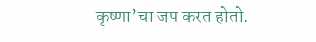कृष्णा’चा जप करत होतो.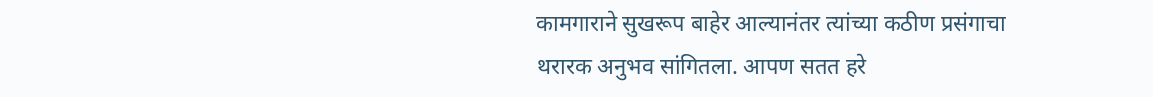कामगाराने सुखरूप बाहेर आल्यानंतर त्यांच्या कठीण प्रसंगाचा थरारक अनुभव सांगितला. आपण सतत हरे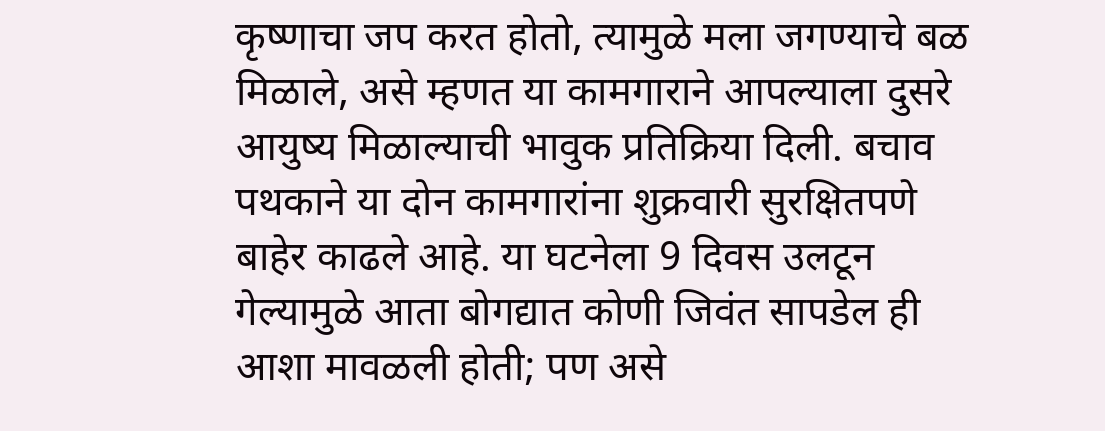कृष्णाचा जप करत होतो, त्यामुळे मला जगण्याचे बळ मिळाले, असे म्हणत या कामगाराने आपल्याला दुसरे आयुष्य मिळाल्याची भावुक प्रतिक्रिया दिली. बचाव पथकाने या दोन कामगारांना शुक्रवारी सुरक्षितपणे बाहेर काढले आहे. या घटनेला 9 दिवस उलटून गेल्यामुळे आता बोगद्यात कोणी जिवंत सापडेल ही आशा मावळली होती; पण असे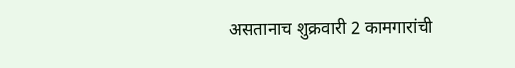असतानाच शुक्रवारी 2 कामगारांची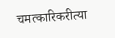चमत्कारिकरीत्या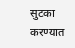सुटका करण्यात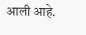आली आहे.